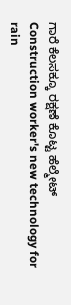ಗಾರೆ ಕೆಲಸಕ್ಕೂ ರಕ್ಷಣೆ ಕೊಟ್ಟ ಹೆಲ್ಮೇಟ್
Construction worker's new technology for rain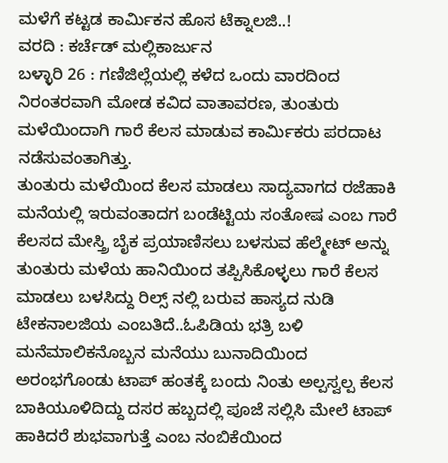ಮಳೆಗೆ ಕಟ್ಟಡ ಕಾರ್ಮಿಕನ ಹೊಸ ಟೆಕ್ನಾಲಜಿ..!
ವರದಿ : ಕರ್ಚೆಡ್ ಮಲ್ಲಿಕಾರ್ಜುನ
ಬಳ್ಳಾರಿ 26 : ಗಣಿಜಿಲ್ಲೆಯಲ್ಲಿ ಕಳೆದ ಒಂದು ವಾರದಿಂದ ನಿರಂತರವಾಗಿ ಮೋಡ ಕವಿದ ವಾತಾವರಣ, ತುಂತುರು ಮಳೆಯಿಂದಾಗಿ ಗಾರೆ ಕೆಲಸ ಮಾಡುವ ಕಾರ್ಮಿಕರು ಪರದಾಟ ನಡೆಸುವಂತಾಗಿತ್ತು.
ತುಂತುರು ಮಳೆಯಿಂದ ಕೆಲಸ ಮಾಡಲು ಸಾದ್ಯವಾಗದ ರಜೆಹಾಕಿ ಮನೆಯಲ್ಲಿ ಇರುವಂತಾದಗ ಬಂಡೆಟ್ಟಿಯ ಸಂತೋಷ ಎಂಬ ಗಾರೆ ಕೆಲಸದ ಮೇಸ್ತ್ರಿ ಬೈಕ ಪ್ರಯಾಣಿಸಲು ಬಳಸುವ ಹೆಲ್ಮೇಟ್ ಅನ್ನು ತುಂತುರು ಮಳೆಯ ಹಾನಿಯಿಂದ ತಪ್ಪಿಸಿಕೊಳ್ಳಲು ಗಾರೆ ಕೆಲಸ ಮಾಡಲು ಬಳಸಿದ್ದು ರಿಲ್ಸ್ ನಲ್ಲಿ ಬರುವ ಹಾಸ್ಯದ ನುಡಿ ಟೇಕನಾಲಜಿಯ ಎಂಬತಿದೆ..ಓಪಿಡಿಯ ಭತ್ರಿ ಬಳಿ ಮನೆಮಾಲಿಕನೊಬ್ಬನ ಮನೆಯು ಬುನಾದಿಯಿಂದ ಅರಂಭಗೊಂಡು ಟಾಪ್ ಹಂತಕ್ಕೆ ಬಂದು ನಿಂತು ಅಲ್ಪಸ್ವಲ್ಪ ಕೆಲಸ ಬಾಕಿಯೂಳಿದಿದ್ದು ದಸರ ಹಬ್ಬದಲ್ಲಿ ಪೂಜೆ ಸಲ್ಲಿಸಿ ಮೇಲೆ ಟಾಪ್ ಹಾಕಿದರೆ ಶುಭವಾಗುತ್ತೆ ಎಂಬ ನಂಬಿಕೆಯಿಂದ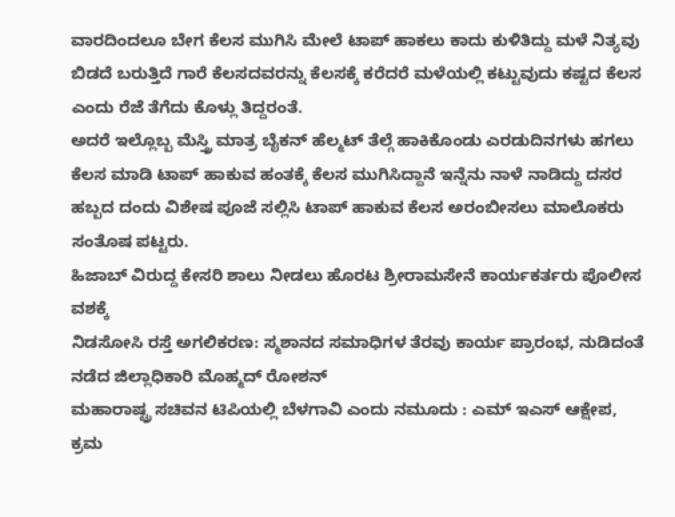ವಾರದಿಂದಲೂ ಬೇಗ ಕೆಲಸ ಮುಗಿಸಿ ಮೇಲೆ ಟಾಪ್ ಹಾಕಲು ಕಾದು ಕುಳಿತಿದ್ದು ಮಳೆ ನಿತ್ಯವು ಬಿಡದೆ ಬರುತ್ತಿದೆ ಗಾರೆ ಕೆಲಸದವರನ್ನು ಕೆಲಸಕ್ಕೆ ಕರೆದರೆ ಮಳೆಯಲ್ಲಿ ಕಟ್ಟುವುದು ಕಷ್ಟದ ಕೆಲಸ ಎಂದು ರೆಜೆ ತೆಗೆದು ಕೊಳ್ಲು ತಿದ್ದರಂತೆ.
ಅದರೆ ಇಲ್ಲೊಬ್ಬ ಮೆಸ್ತ್ರಿ ಮಾತ್ರ ಬೈಕನ್ ಹೆಲ್ಮಟ್ ತೆಲ್ಗೆ ಹಾಕಿಕೊಂಡು ಎರಡುದಿನಗಳು ಹಗಲು ಕೆಲಸ ಮಾಡಿ ಟಾಪ್ ಹಾಕುವ ಹಂತಕ್ಕೆ ಕೆಲಸ ಮುಗಿಸಿದ್ದಾನೆ ಇನ್ನೆನು ನಾಳೆ ನಾಡಿದ್ದು ದಸರ ಹಬ್ಬದ ದಂದು ವಿಶೇಷ ಪೂಜೆ ಸಲ್ಲಿಸಿ ಟಾಪ್ ಹಾಕುವ ಕೆಲಸ ಅರಂಬೀಸಲು ಮಾಲೊಕರು ಸಂತೊಷ ಪಟ್ಟರು.
ಹಿಜಾಬ್ ವಿರುದ್ದ ಕೇಸರಿ ಶಾಲು ನೀಡಲು ಹೊರಟ ಶ್ರೀರಾಮಸೇನೆ ಕಾರ್ಯಕರ್ತರು ಪೊಲೀಸ ವಶಕ್ಕೆ
ನಿಡಸೋಸಿ ರಸ್ತೆ ಅಗಲಿಕರಣ: ಸ್ಮಶಾನದ ಸಮಾಧಿಗಳ ತೆರವು ಕಾರ್ಯ ಪ್ರಾರಂಭ, ನುಡಿದಂತೆ ನಡೆದ ಜಿಲ್ಲಾಧಿಕಾರಿ ಮೊಹ್ಮದ್ ರೋಶನ್
ಮಹಾರಾಷ್ಟ್ರ ಸಚಿವನ ಟಿಪಿಯಲ್ಲಿ ಬೆಳಗಾವಿ ಎಂದು ನಮೂದು : ಎಮ್ ಇಎಸ್ ಆಕ್ಷೇಪ, ಕ್ರಮ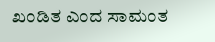ಖಂಡಿತ ಎಂದ ಸಾಮಂತ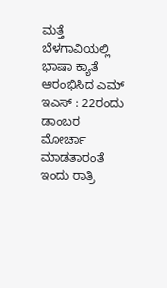ಮತ್ತೆ ಬೆಳಗಾವಿಯಲ್ಲಿ ಭಾಷಾ ಕ್ಯಾತೆ ಆರಂಭಿಸಿದ ಎಮ್ ಇಎಸ್ : 22ರಂದು ಡಾಂಬರ ಮೋರ್ಚಾ ಮಾಡತಾರಂತೆ
ಇಂದು ರಾತ್ರಿ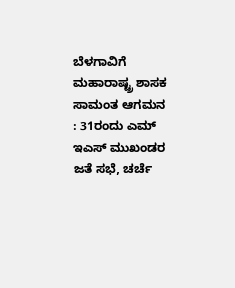ಬೆಳಗಾವಿಗೆ ಮಹಾರಾಷ್ಟ್ರ ಶಾಸಕ ಸಾಮಂತ ಆಗಮನ : 31ರಂದು ಎಮ್ ಇಎಸ್ ಮುಖಂಡರ ಜತೆ ಸಭೆ, ಚರ್ಚೆ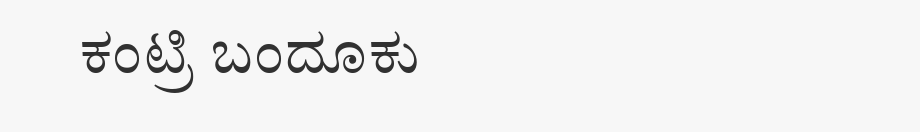ಕಂಟ್ರಿ ಬಂದೂಕು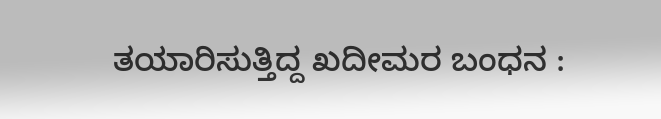ತಯಾರಿಸುತ್ತಿದ್ದ ಖದೀಮರ ಬಂಧನ :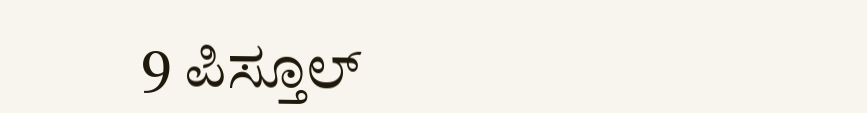9 ಪಿಸ್ತೂಲ್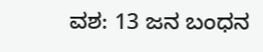ವಶ: 13 ಜನ ಬಂಧನ